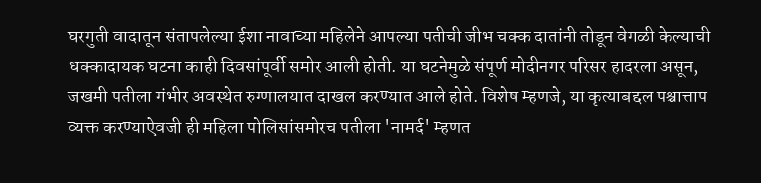घरगुती वादातून संतापलेल्या ईशा नावाच्या महिलेने आपल्या पतीची जीभ चक्क दातांनी तोडून वेगळी केल्याची धक्कादायक घटना काही दिवसांपूर्वी समोर आली होती. या घटनेमुळे संपूर्ण मोदीनगर परिसर हादरला असून, जखमी पतीला गंभीर अवस्थेत रुग्णालयात दाखल करण्यात आले होते. विशेष म्हणजे, या कृत्याबद्दल पश्चात्ताप व्यक्त करण्याऐवजी ही महिला पोलिसांसमोरच पतीला 'नामर्द' म्हणत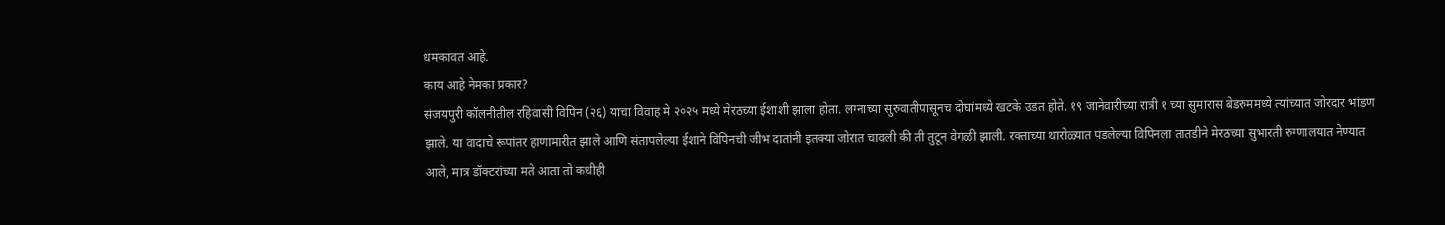धमकावत आहे.
काय आहे नेमका प्रकार?
संजयपुरी कॉलनीतील रहिवासी विपिन (२६) याचा विवाह मे २०२५ मध्ये मेरठच्या ईशाशी झाला होता. लग्नाच्या सुरुवातीपासूनच दोघांमध्ये खटके उडत होते. १९ जानेवारीच्या रात्री १ च्या सुमारास बेडरुममध्ये त्यांच्यात जोरदार भांडण झाले. या वादाचे रूपांतर हाणामारीत झाले आणि संतापलेल्या ईशाने विपिनची जीभ दातांनी इतक्या जोरात चावली की ती तुटून वेगळी झाली. रक्ताच्या थारोळ्यात पडलेल्या विपिनला तातडीने मेरठच्या सुभारती रुग्णालयात नेण्यात आले, मात्र डॉक्टरांच्या मते आता तो कधीही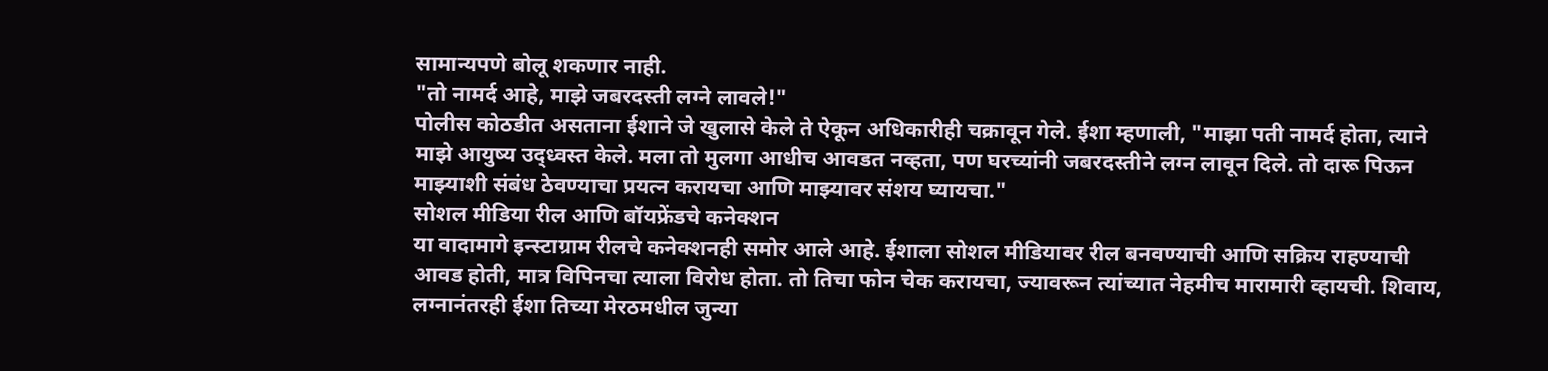सामान्यपणे बोलू शकणार नाही.
"तो नामर्द आहे, माझे जबरदस्ती लग्ने लावले!"
पोलीस कोठडीत असताना ईशाने जे खुलासे केले ते ऐकून अधिकारीही चक्रावून गेले. ईशा म्हणाली, "माझा पती नामर्द होता, त्याने माझे आयुष्य उद्ध्वस्त केले. मला तो मुलगा आधीच आवडत नव्हता, पण घरच्यांनी जबरदस्तीने लग्न लावून दिले. तो दारू पिऊन माझ्याशी संबंध ठेवण्याचा प्रयत्न करायचा आणि माझ्यावर संशय घ्यायचा."
सोशल मीडिया रील आणि बॉयफ्रेंडचे कनेक्शन
या वादामागे इन्स्टाग्राम रीलचे कनेक्शनही समोर आले आहे. ईशाला सोशल मीडियावर रील बनवण्याची आणि सक्रिय राहण्याची आवड होती, मात्र विपिनचा त्याला विरोध होता. तो तिचा फोन चेक करायचा, ज्यावरून त्यांच्यात नेहमीच मारामारी व्हायची. शिवाय, लग्नानंतरही ईशा तिच्या मेरठमधील जुन्या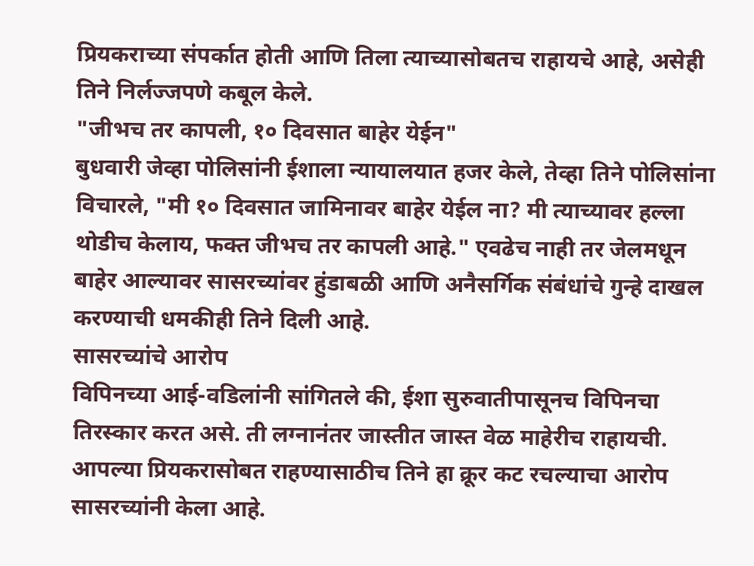प्रियकराच्या संपर्कात होती आणि तिला त्याच्यासोबतच राहायचे आहे, असेही तिने निर्लज्जपणे कबूल केले.
"जीभच तर कापली, १० दिवसात बाहेर येईन"
बुधवारी जेव्हा पोलिसांनी ईशाला न्यायालयात हजर केले, तेव्हा तिने पोलिसांना विचारले, "मी १० दिवसात जामिनावर बाहेर येईल ना? मी त्याच्यावर हल्ला थोडीच केलाय, फक्त जीभच तर कापली आहे." एवढेच नाही तर जेलमधून बाहेर आल्यावर सासरच्यांवर हुंडाबळी आणि अनैसर्गिक संबंधांचे गुन्हे दाखल करण्याची धमकीही तिने दिली आहे.
सासरच्यांचे आरोप
विपिनच्या आई-वडिलांनी सांगितले की, ईशा सुरुवातीपासूनच विपिनचा तिरस्कार करत असे. ती लग्नानंतर जास्तीत जास्त वेळ माहेरीच राहायची. आपल्या प्रियकरासोबत राहण्यासाठीच तिने हा क्रूर कट रचल्याचा आरोप सासरच्यांनी केला आहे.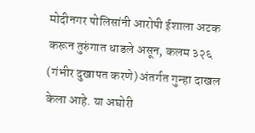मोदीनगर पोलिसांनी आरोपी ईशाला अटक करून तुरुंगात धाडले असून, कलम ३२६ (गंभीर दुखापत करणे) अंतर्गत गुन्हा दाखल केला आहे. या अघोरी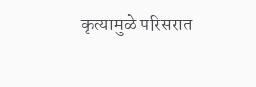कृत्यामुळे परिसरात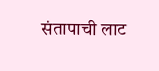संतापाची लाट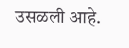उसळली आहे.